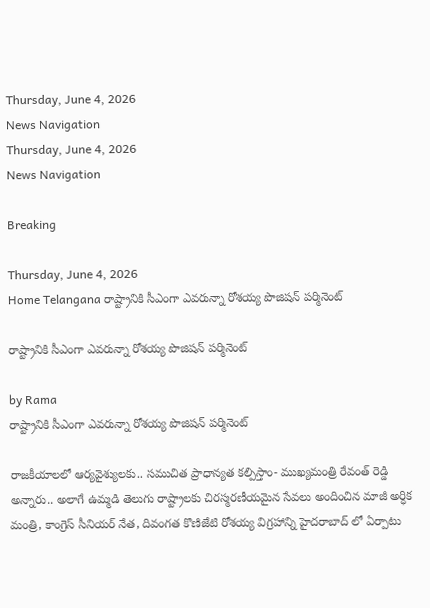Thursday, June 4, 2026
News Navigation
Thursday, June 4, 2026
News Navigation

Breaking

Thursday, June 4, 2026
Home Telangana రాష్ట్రానికి సీఎంగా ఎవరున్నా రోశయ్య పొజిషన్ పర్మినెంట్‌

రాష్ట్రానికి సీఎంగా ఎవరున్నా రోశయ్య పొజిషన్ పర్మినెంట్‌

by Rama
రాష్ట్రానికి సీఎంగా ఎవరున్నా రోశయ్య పొజిషన్ పర్మినెంట్‌

రాజ‌కీయాల‌లో ఆర్య‌వైశ్యుల‌కు.. స‌ముచిత ప్రాధాన్య‌త క‌ల్పిస్తాం- ముఖ్య‌మంత్రి రేవంత్ రెడ్డి అన్నారు.. అలాగే ఉమ్మ‌డి తెలుగు రాష్ట్రాల‌కు చిర‌స్మ‌ర‌ణీయ‌మైన సేవ‌లు అందించిన మాజీ అర్ధిక మంత్రి, కాంగ్రెస్ సీనియ‌ర్ నేత‌, దివంగ‌త కొణిజేటి రోశ‌య్య విగ్ర‌హాన్ని హైద‌రాబాద్ లో ఏర్పాటు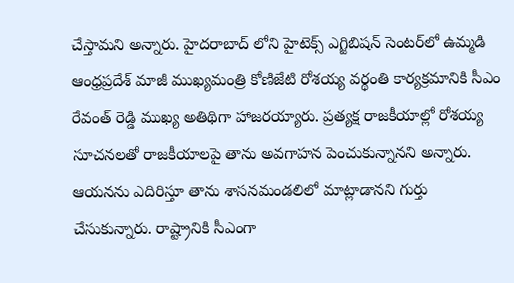చేస్తామ‌ని అన్నారు. హైదరాబాద్ లోని హైటెక్స్ ఎగ్జిబిషన్ సెంటర్‌లో ఉమ్మడి ఆంధ్రప్రదేశ్‌ మాజీ ముఖ్యమంత్రి కోణిజేటి రోశయ్య వర్థంతి కార్యక్రమానికి సీఎం రేవంత్ రెడ్డి ముఖ్య అతిథిగా హాజరయ్యారు. ప్రత్యక్ష రాజకీయాల్లో రోశయ్య సూచనలతో రాజకీయాలపై తాను అవగాహన పెంచుకున్నానని అన్నారు. ఆయనను ఎదిరిస్తూ తాను శాసనమండలిలో మాట్లాడానని గుర్తు చేసుకున్నారు. రాష్ట్రానికి సీఎంగా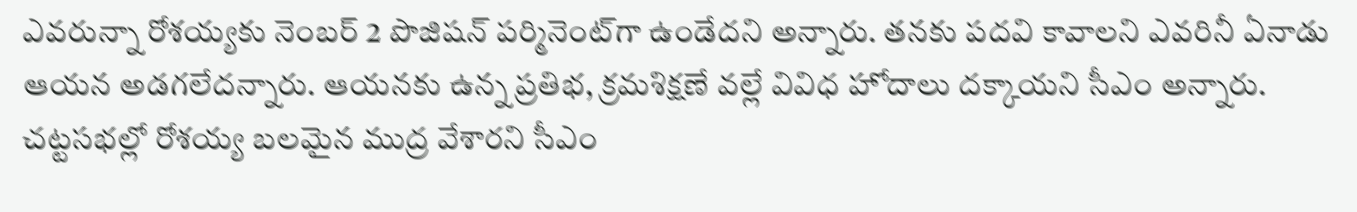ఎవరున్నా రోశయ్యకు నెంబర్ 2 పొజిషన్ పర్మినెంట్‌గా ఉండేదని అన్నారు. తనకు పదవి కావాలని ఎవరినీ ఏనాడు ఆయన అడగలేదన్నారు. ఆయనకు ఉన్న ప్రతిభ, క్రమశిక్షణే వల్లే వివిధ హోదాలు దక్కాయని సీఎం అన్నారు. చట్టసభల్లో రోశయ్య బలమైన ముద్ర వేశారని సీఎం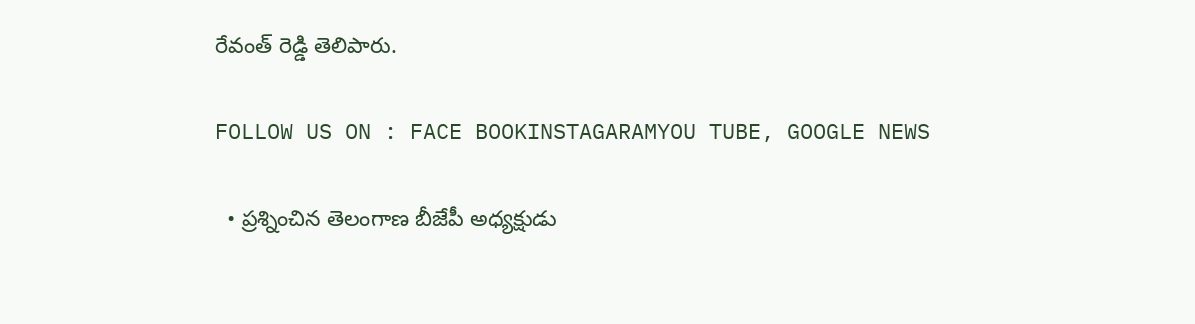రేవంత్ రెడ్డి తెలిపారు.

FOLLOW US ON : FACE BOOKINSTAGARAMYOU TUBE, GOOGLE NEWS

  • ప్రశ్నించిన తెలంగాణ బీజేపీ అధ్యక్షుడు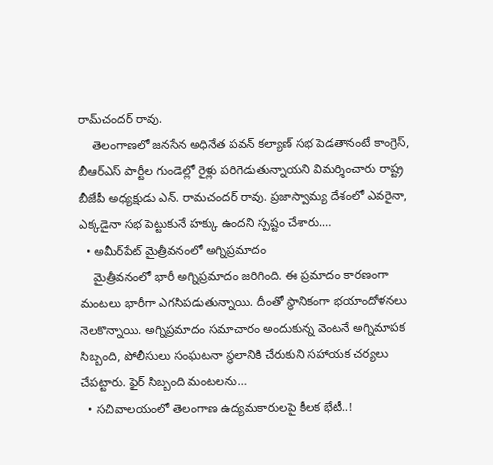రామ్‌చందర్‌ రావు.
    తెలంగాణలో జనసేన అధినేత పవన్ కల్యాణ్ సభ పెడతానంటే కాంగ్రెస్, బీఆర్ఎస్ పార్టీల గుండెల్లో రైళ్లు పరిగెడుతున్నాయని విమర్శించారు రాష్ట్ర బీజేపీ అధ్యక్షుడు ఎన్. రామచందర్ రావు. ప్రజాస్వామ్య దేశంలో ఎవరైనా, ఎక్కడైనా సభ పెట్టుకునే హక్కు ఉందని స్పష్టం చేశారు.…
  • అమీర్‌పేట్‌ మైత్రీవనంలో అగ్నిప్రమాదం
    మైత్రీవనంలో భారీ అగ్నిప్రమాదం జరిగింది. ఈ ప్రమాదం కారణంగా మంటలు భారీగా ఎగసిపడుతున్నాయి. దీంతో స్థానికంగా భయాందోళనలు నెలకొన్నాయి. అగ్నిప్రమాదం సమాచారం అందుకున్న వెంటనే అగ్నిమాపక సిబ్బంది, పోలీసులు సంఘటనా స్థలానికి చేరుకుని సహాయక చర్యలు చేపట్టారు. ఫైర్ సిబ్బంది మంటలను…
  • సచివాలయంలో తెలంగాణ ఉద్యమకారులపై కీలక భేటీ..!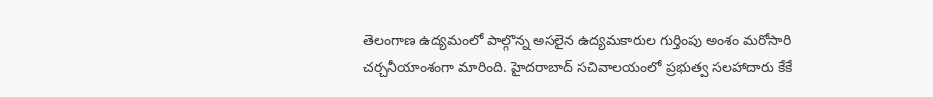తెలంగాణ ఉద్యమంలో పాల్గొన్న అసలైన ఉద్యమకారుల గుర్తింపు అంశం మరోసారి చర్చనీయాంశంగా మారింది. హైదరాబాద్ సచివాలయంలో ప్రభుత్వ సలహాదారు కేకే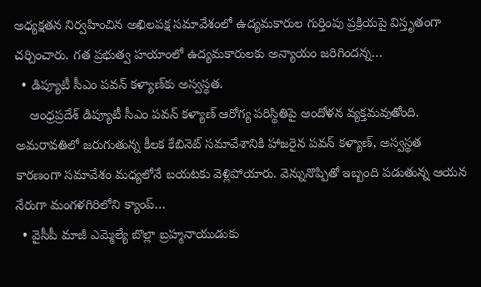అధ్యక్షతన నిర్వహించిన అఖిలపక్ష సమావేశంలో ఉద్యమకారుల గుర్తింపు ప్రక్రియపై విస్తృతంగా చర్చించారు. గత ప్రభుత్వ హయాంలో ఉద్యమకారులకు అన్యాయం జరిగిందన్న…
  • డిప్యూటీ సీఎం పవన్ కళ్యాణ్‌కు అస్వస్థత.
    ఆంధ్రప్రదేశ్ డిప్యూటీ సీఎం పవన్ కళ్యాణ్ ఆరోగ్య పరిస్థితిపై ఆందోళన వ్యక్తమవుతోంది. అమరావతిలో జరుగుతున్న కీలక కేబినెట్ సమావేశానికి హాజరైన పవన్ కళ్యాణ్, అస్వస్థత కారణంగా సమావేశం మధ్యలోనే బయటకు వెళ్లిపోయారు. వెన్నునొప్పితో ఇబ్బంది పడుతున్న ఆయన నేరుగా మంగళగిరిలోని క్యాంప్…
  • వైసీపీ మాజీ ఎమ్మెల్యే బొల్లా బ్రహ్మనాయుడుకు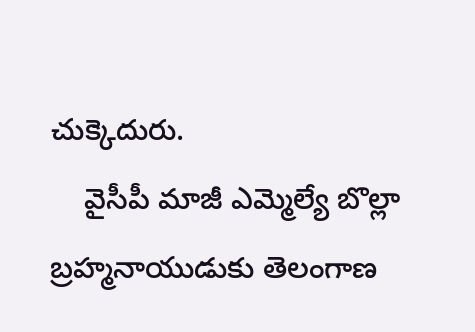చుక్కెదురు.
    వైసీపీ మాజీ ఎమ్మెల్యే బొల్లా బ్రహ్మనాయుడుకు తెలంగాణ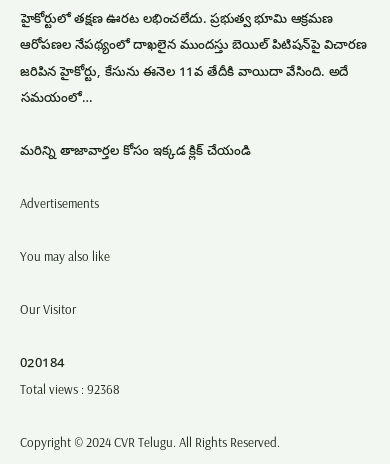హైకోర్టులో తక్షణ ఊరట లభించలేదు. ప్రభుత్వ భూమి ఆక్రమణ ఆరోపణల నేపథ్యంలో దాఖలైన ముందస్తు బెయిల్ పిటిషన్‌పై విచారణ జరిపిన హైకోర్టు, కేసును ఈనెల 11వ తేదీకి వాయిదా వేసింది. అదే సమయంలో…

మరిన్ని తాజావార్తల కోసం ఇక్కడ క్లిక్ చేయండి

Advertisements

You may also like

Our Visitor

020184
Total views : 92368

Copyright © 2024 CVR Telugu. All Rights Reserved.